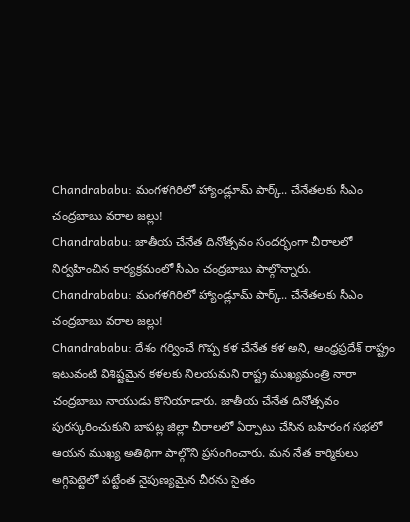Chandrababu: మంగళగిరిలో హ్యాండ్లూమ్ పార్క్.. చేనేతలకు సీఎం చంద్రబాబు వరాల జల్లు!
Chandrababu: జాతీయ చేనేత దినోత్సవం సందర్భంగా చీరాలలో నిర్వహించిన కార్యక్రమంలో సీఎం చంద్రబాబు పాల్గొన్నారు.
Chandrababu: మంగళగిరిలో హ్యాండ్లూమ్ పార్క్.. చేనేతలకు సీఎం చంద్రబాబు వరాల జల్లు!
Chandrababu: దేశం గర్వించే గొప్ప కళ చేనేత కళ అని, ఆంధ్రప్రదేశ్ రాష్ట్రం ఇటువంటి విశిష్టమైన కళలకు నిలయమని రాష్ట్ర ముఖ్యమంత్రి నారా చంద్రబాబు నాయుడు కొనియాడారు. జాతీయ చేనేత దినోత్సవం పురస్కరించుకుని బాపట్ల జిల్లా చీరాలలో ఏర్పాటు చేసిన బహిరంగ సభలో ఆయన ముఖ్య అతిథిగా పాల్గొని ప్రసంగించారు. మన నేత కార్మికులు అగ్గిపెట్టెలో పట్టేంత నైపుణ్యమైన చీరను సైతం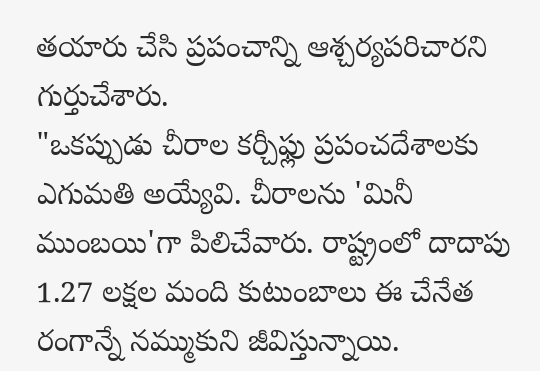తయారు చేసి ప్రపంచాన్ని ఆశ్చర్యపరిచారని గుర్తుచేశారు.
"ఒకప్పుడు చీరాల కర్చీఫ్లు ప్రపంచదేశాలకు ఎగుమతి అయ్యేవి. చీరాలను 'మినీ ముంబయి'గా పిలిచేవారు. రాష్ట్రంలో దాదాపు 1.27 లక్షల మంది కుటుంబాలు ఈ చేనేత రంగాన్నే నమ్ముకుని జీవిస్తున్నాయి.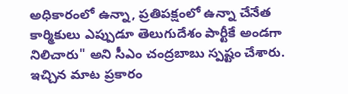అధికారంలో ఉన్నా, ప్రతిపక్షంలో ఉన్నా చేనేత కార్మికులు ఎప్పుడూ తెలుగుదేశం పార్టీకే అండగా నిలిచారు" అని సీఎం చంద్రబాబు స్పష్టం చేశారు.
ఇచ్చిన మాట ప్రకారం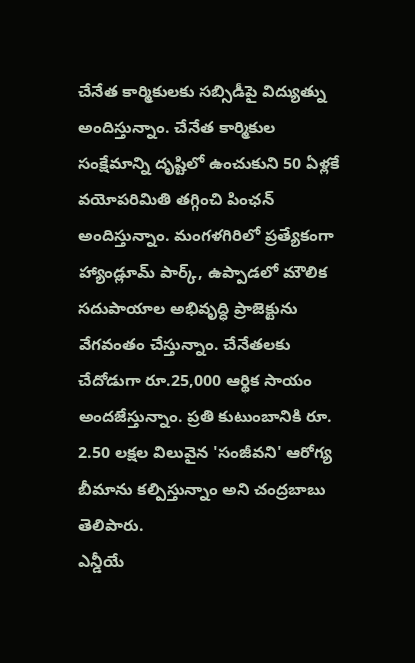చేనేత కార్మికులకు సబ్సిడీపై విద్యుత్ను అందిస్తున్నాం. చేనేత కార్మికుల సంక్షేమాన్ని దృష్టిలో ఉంచుకుని 50 ఏళ్లకే వయోపరిమితి తగ్గించి పింఛన్ అందిస్తున్నాం. మంగళగిరిలో ప్రత్యేకంగా హ్యాండ్లూమ్ పార్క్, ఉప్పాడలో మౌలిక సదుపాయాల అభివృద్ధి ప్రాజెక్టును వేగవంతం చేస్తున్నాం. చేనేతలకు చేదోడుగా రూ.25,000 ఆర్థిక సాయం అందజేస్తున్నాం. ప్రతి కుటుంబానికి రూ. 2.50 లక్షల విలువైన 'సంజీవని' ఆరోగ్య బీమాను కల్పిస్తున్నాం అని చంద్రబాబు తెలిపారు.
ఎన్డీయే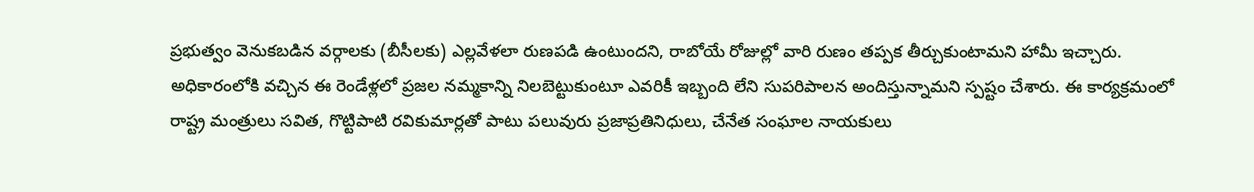ప్రభుత్వం వెనుకబడిన వర్గాలకు (బీసీలకు) ఎల్లవేళలా రుణపడి ఉంటుందని, రాబోయే రోజుల్లో వారి రుణం తప్పక తీర్చుకుంటామని హామీ ఇచ్చారు. అధికారంలోకి వచ్చిన ఈ రెండేళ్లలో ప్రజల నమ్మకాన్ని నిలబెట్టుకుంటూ ఎవరికీ ఇబ్బంది లేని సుపరిపాలన అందిస్తున్నామని స్పష్టం చేశారు. ఈ కార్యక్రమంలో రాష్ట్ర మంత్రులు సవిత, గొట్టిపాటి రవికుమార్లతో పాటు పలువురు ప్రజాప్రతినిధులు, చేనేత సంఘాల నాయకులు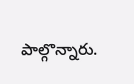పాల్గొన్నారు.